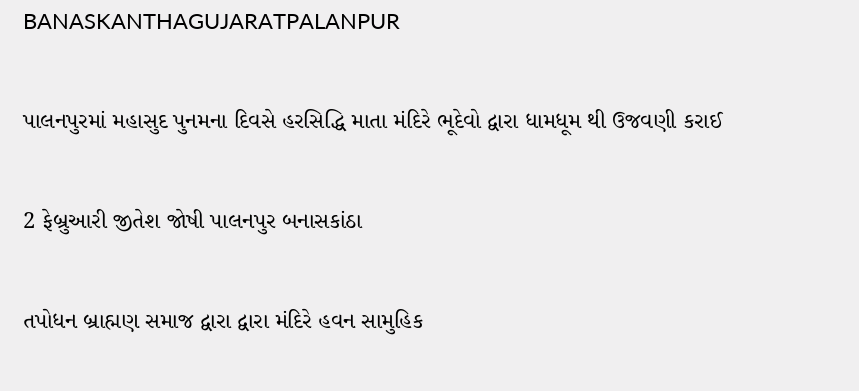BANASKANTHAGUJARATPALANPUR

પાલનપુરમાં મહાસુદ પુનમના દિવસે હરસિદ્ધિ માતા મંદિરે ભૂદેવો દ્વારા ધામધૂમ થી ઉજવણી કરાઈ

2 ફેબ્રુઆરી જીતેશ જોષી પાલનપુર બનાસકાંઠા

તપોધન બ્રાહ્મણ સમાજ દ્વારા દ્વારા મંદિરે હવન સામુહિક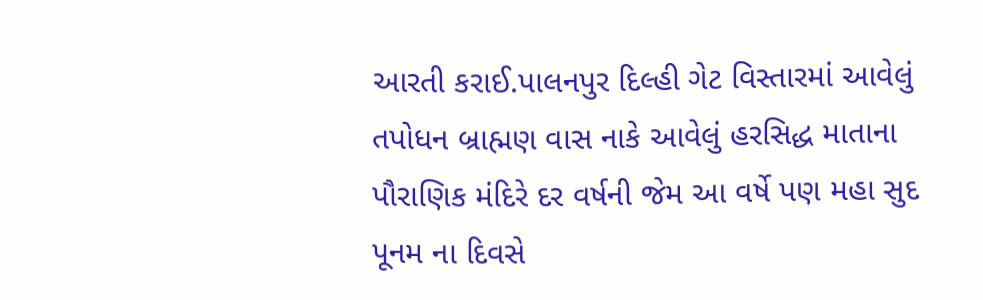આરતી કરાઈ.પાલનપુર દિલ્હી ગેટ વિસ્તારમાં આવેલું તપોધન બ્રાહ્મણ વાસ નાકે આવેલું હરસિદ્ધ માતાના પૌરાણિક મંદિરે દર વર્ષની જેમ આ વર્ષે પણ મહા સુદ પૂનમ ના દિવસે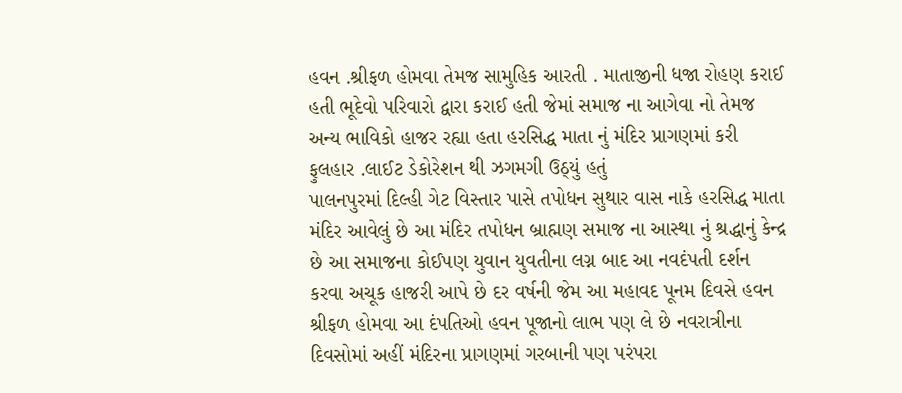હવન .શ્રીફળ હોમવા તેમજ સામુહિક આરતી . માતાજીની ધજા રોહણ કરાઈ હતી ભૂદેવો પરિવારો દ્વારા કરાઈ હતી જેમાં સમાજ ના આગેવા નો તેમજ અન્ય ભાવિકો હાજર રહ્યા હતા હરસિદ્ધ માતા નું મંદિર પ્રાગણમાં કરી ફુલહાર .લાઈટ ડેકોરેશન થી ઝગમગી ઉઠ્યું હતું
પાલનપુરમાં દિલ્હી ગેટ વિસ્તાર પાસે તપોધન સુથાર વાસ નાકે હરસિદ્ધ માતા મંદિર આવેલું છે આ મંદિર તપોધન બ્રાહ્મણ સમાજ ના આસ્થા નું શ્રદ્ધાનું કેન્દ્ર છે આ સમાજના કોઈપણ યુવાન યુવતીના લગ્ન બાદ આ નવદંપતી દર્શન કરવા અચૂક હાજરી આપે છે દર વર્ષની જેમ આ મહાવદ પૂનમ દિવસે હવન શ્રીફળ હોમવા આ દંપતિઓ હવન પૂજાનો લાભ પણ લે છે નવરાત્રીના દિવસોમાં અહીં મંદિરના પ્રાગણમાં ગરબાની પણ પરંપરા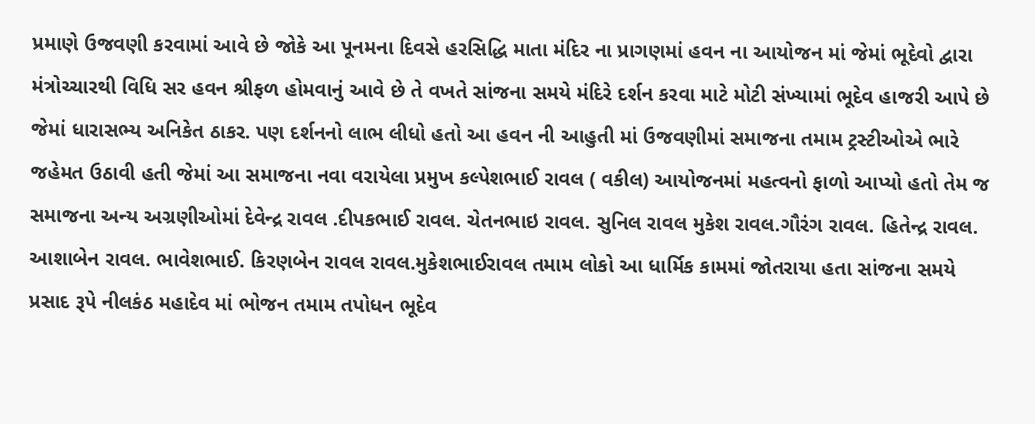પ્રમાણે ઉજવણી કરવામાં આવે છે જોકે આ પૂનમના દિવસે હરસિદ્ધિ માતા મંદિર ના પ્રાગણમાં હવન ના આયોજન માં જેમાં ભૂદેવો દ્વારા મંત્રોચ્ચારથી વિધિ સર હવન શ્રીફળ હોમવાનું આવે છે તે વખતે સાંજના સમયે મંદિરે દર્શન કરવા માટે મોટી સંખ્યામાં ભૂદેવ હાજરી આપે છે જેમાં ધારાસભ્ય અનિકેત ઠાકર. પણ દર્શનનો લાભ લીધો હતો આ હવન ની આહુતી માં ઉજવણીમાં સમાજના તમામ ટ્રસ્ટીઓએ ભારે જહેમત ઉઠાવી હતી જેમાં આ સમાજના નવા વરાયેલા પ્રમુખ કલ્પેશભાઈ રાવલ ( વકીલ) આયોજનમાં મહત્વનો ફાળો આપ્યો હતો તેમ જ સમાજના અન્ય અગ્રણીઓમાં દેવેન્દ્ર રાવલ .દીપકભાઈ રાવલ. ચેતનભાઇ રાવલ. સુનિલ રાવલ મુકેશ રાવલ.ગૌરંગ રાવલ. હિતેન્દ્ર રાવલ. આશાબેન રાવલ. ભાવેશભાઈ. કિરણબેન રાવલ રાવલ.મુકેશભાઈરાવલ તમામ લોકો આ ધાર્મિક કામમાં જોતરાયા હતા સાંજના સમયે પ્રસાદ રૂપે નીલકંઠ મહાદેવ માં ભોજન તમામ તપોધન ભૂદેવ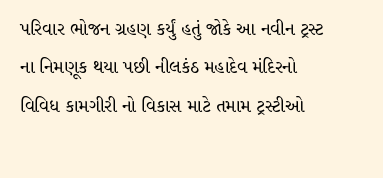પરિવાર ભોજન ગ્રહણ કર્યું હતું જોકે આ નવીન ટ્રસ્ટ ના નિમણૂક થયા પછી નીલકંઠ મહાદેવ મંદિરનો વિવિધ કામગીરી નો વિકાસ માટે તમામ ટ્રસ્ટીઓ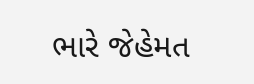ભારે જેહેમત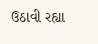ઉઠાવી રહ્યા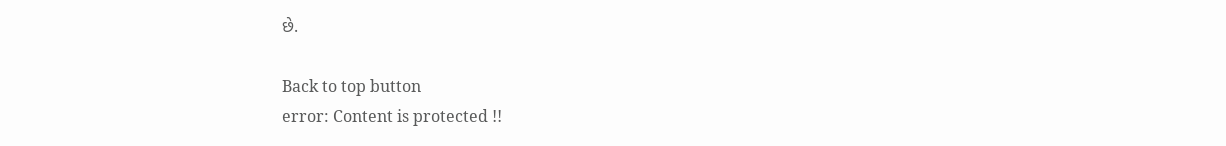છે.

Back to top button
error: Content is protected !!